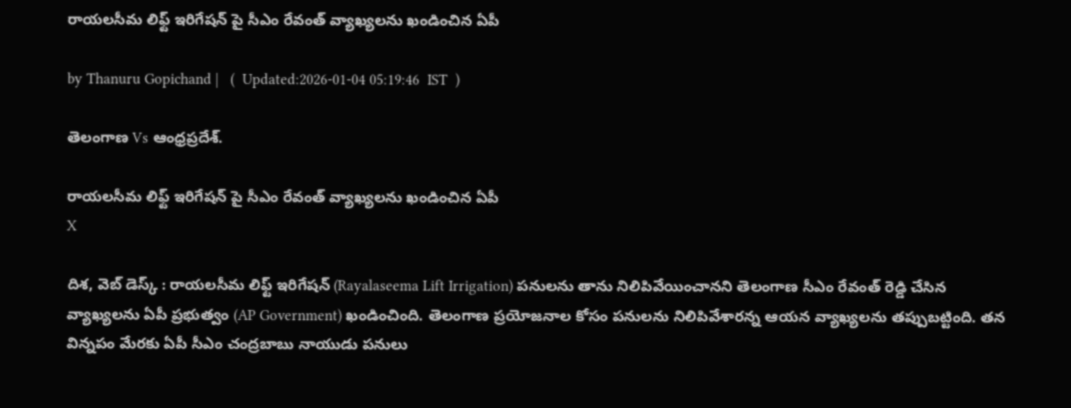రాయలసీమ లిఫ్ట్ ఇరిగేషన్ పై సీఎం రేవంత్ వ్యాఖ్యలను ఖండించిన ఏపీ

by Thanuru Gopichand |   (  Updated:2026-01-04 05:19:46  IST  )

తెలంగాణ Vs ఆంధ్రప్రదేశ్.

రాయలసీమ లిఫ్ట్ ఇరిగేషన్ పై సీఎం రేవంత్ వ్యాఖ్యలను ఖండించిన ఏపీ
X

దిశ, వెబ్ డెస్క్ : రాయలసీమ లిఫ్ట్ ఇరిగేషన్ (Rayalaseema Lift Irrigation) పనులను తాను నిలిపివేయించానని తెలంగాణ సీఎం రేవంత్ రెడ్డి చేసిన వ్యాఖ్యలను ఏపీ ప్రభుత్వం (AP Government) ఖండించింది. తెలంగాణ ప్రయోజనాల కోసం పనులను నిలిపివేశారన్న ఆయన వ్యాఖ్యలను తప్పుబట్టింది. తన విన్నపం మేరకు ఏపీ సీఎం చంద్రబాబు నాయుడు పనులు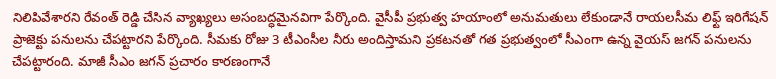నిలిపివేశారని రేవంత్ రెడ్డి చేసిన వ్యాఖ్యలు అసంబద్ధమైనవిగా పేర్కొంది. వైసీపీ ప్రభుత్వ హయాంలో అనుమతులు లేకుండానే రాయలసీమ లిఫ్ట్ ఇరిగేషన్ ప్రాజెక్టు పనులను చేపట్టారని పేర్కొంది. సీమకు రోజు 3 టీఎంసీల నీరు అందిస్తామని ప్రకటనతో గత ప్రభుత్వంలో సీఎంగా ఉన్న వైయస్ జగన్ పనులను చేపట్టారంది. మాజీ సీఎం జగన్ ప్రచారం కారణంగానే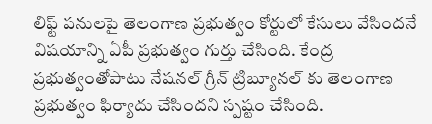లిఫ్ట్ పనులపై తెలంగాణ ప్రభుత్వం కోర్టులో కేసులు వేసిందనే విషయాన్ని ఏపీ ప్రభుత్వం గుర్తు చేసింది. కేంద్ర ప్రభుత్వంతోపాటు నేషనల్ గ్రీన్ ట్రిబ్యూనల్ కు తెలంగాణ ప్రభుత్వం ఫిర్యాదు చేసిందని స్పష్టం చేసింది.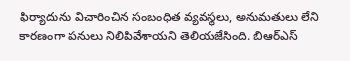ఫిర్యాదును విచారించిన సంబంధిత వ్యవస్థలు, అనుమతులు లేని కారణంగా పనులు నిలిపివేశాయని తెలియజేసింది. బిఆర్ఎస్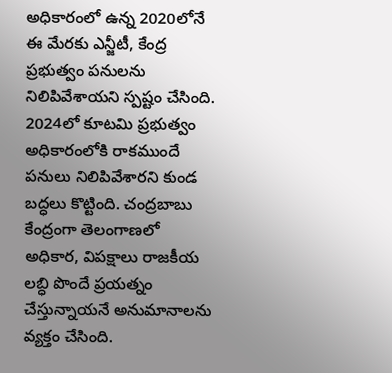అధికారంలో ఉన్న 2020లోనే ఈ మేరకు ఎన్జీటీ, కేంద్ర ప్రభుత్వం పనులను నిలిపివేశాయని స్పష్టం చేసింది. 2024లో కూటమి ప్రభుత్వం అధికారంలోకి రాకముందే పనులు నిలిపివేశారని కుండ బద్ధలు కొట్టింది. చంద్రబాబు కేంద్రంగా తెలంగాణలో అధికార, విపక్షాలు రాజకీయ లబ్ధి పొందే ప్రయత్నం చేస్తున్నాయనే అనుమానాలను వ్యక్తం చేసింది.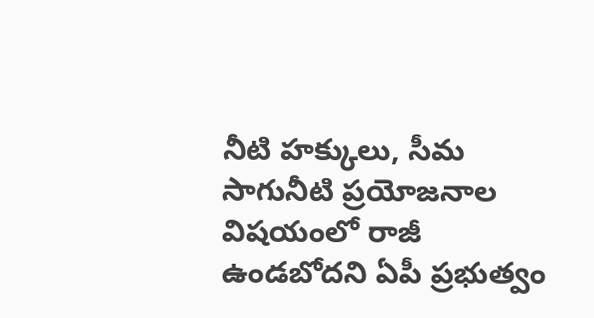నీటి హక్కులు, సీమ సాగునీటి ప్రయోజనాల విషయంలో రాజీ ఉండబోదని ఏపీ ప్రభుత్వం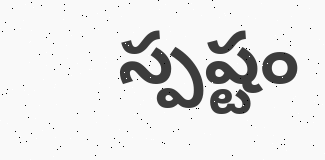స్పష్టం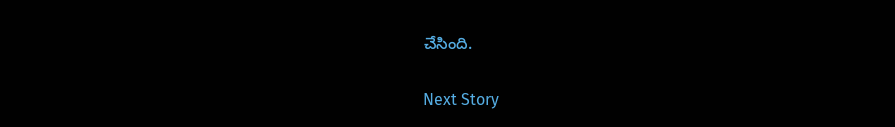చేసింది.

Next Story